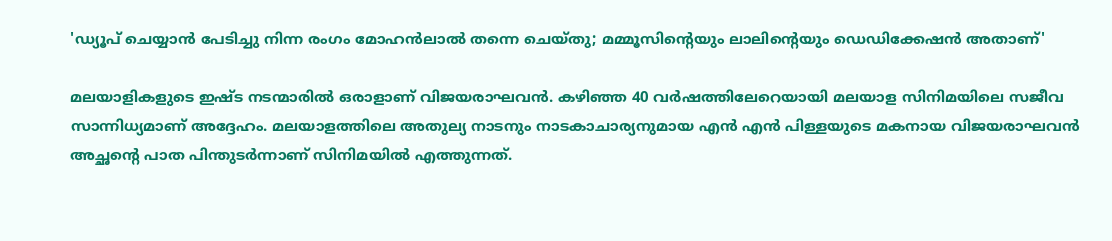'ഡ്യൂപ് ചെയ്യാൻ പേടിച്ചു നിന്ന രംഗം മോഹൻലാൽ തന്നെ ചെയ്തു; മമ്മൂസിന്റെയും ലാലിന്റെയും ഡെഡിക്കേഷൻ അതാണ്'

മലയാളികളുടെ ഇഷ്ട നടന്മാരിൽ ഒരാളാണ് വിജയരാഘവൻ. കഴിഞ്ഞ 40 വർഷത്തിലേറെയായി മലയാള സിനിമയിലെ സജീവ സാന്നിധ്യമാണ് അദ്ദേഹം. മലയാളത്തിലെ അതുല്യ നാടനും നാടകാചാര്യനുമായ എൻ എൻ പിള്ളയുടെ മകനായ വിജയരാഘവൻ അച്ഛന്റെ പാത പിന്തുടർന്നാണ് സിനിമയിൽ എത്തുന്നത്.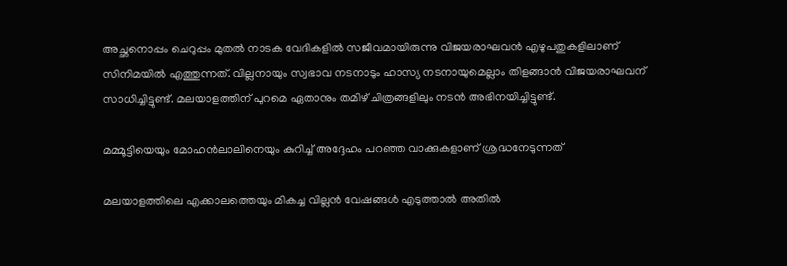അച്ഛനൊപ്പം ചെറുപ്പം മുതൽ നാടക വേദികളിൽ സജീവമായിരുന്നു വിജയരാഘവൻ എഴുപതുകളിലാണ് സിനിമയിൽ എത്തുന്നത്. വില്ലനായും സ്വഭാവ നടനാടും ഹാസ്യ നടനായുമെല്ലാം തിളങ്ങാൻ വിജയരാഘവന് സാധിച്ചിട്ടുണ്ട്. മലയാളത്തിന് പുറമെ ഏതാനും തമിഴ് ചിത്രങ്ങളിലും നടൻ അഭിനയിച്ചിട്ടുണ്ട്.

മമ്മൂട്ടിയെയും മോഹൻലാലിനെയും കുറിച്ച് അദ്ദേഹം പറഞ്ഞ വാക്കുകളാണ് ശ്രദ്ധനേടുന്നത്

മലയാളത്തിലെ എക്കാലത്തെയും മികച്ച വില്ലൻ വേഷങ്ങൾ എടുത്താൽ അതിൽ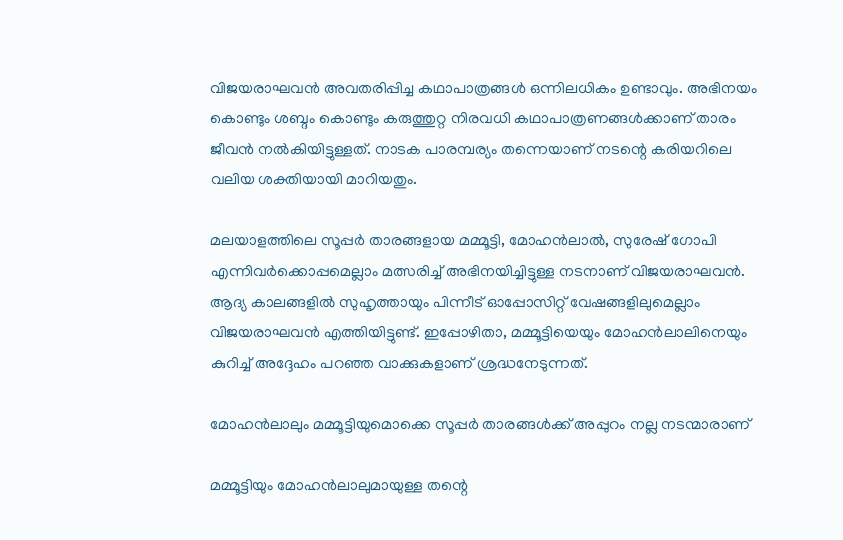വിജയരാഘവൻ അവതരിപ്പിച്ച കഥാപാത്രങ്ങൾ ഒന്നിലധികം ഉണ്ടാവും. അഭിനയം കൊണ്ടും ശബ്ദം കൊണ്ടും കരുത്തുറ്റ നിരവധി കഥാപാത്രണങ്ങൾക്കാണ് താരം ജീവൻ നൽകിയിട്ടുള്ളത്. നാടക പാരമ്പര്യം തന്നെയാണ് നടന്റെ കരിയറിലെ വലിയ ശക്തിയായി മാറിയതും.

മലയാളത്തിലെ സൂപ്പർ താരങ്ങളായ മമ്മൂട്ടി, മോഹൻലാൽ, സുരേഷ് ഗോപി എന്നിവർക്കൊപ്പമെല്ലാം മത്സരിച്ച് അഭിനയിച്ചിട്ടുള്ള നടനാണ് വിജയരാഘവൻ. ആദ്യ കാലങ്ങളിൽ സുഹൃത്തായും പിന്നീട് ഓപ്പോസിറ്റ് വേഷങ്ങളിലുമെല്ലാം വിജയരാഘവൻ എത്തിയിട്ടുണ്ട്. ഇപ്പോഴിതാ, മമ്മൂട്ടിയെയും മോഹൻലാലിനെയും കുറിച്ച് അദ്ദേഹം പറഞ്ഞ വാക്കുകളാണ് ശ്രദ്ധനേടുന്നത്.

മോഹൻലാലും മമ്മൂട്ടിയുമൊക്കെ സൂപ്പർ താരങ്ങൾക്ക് അപ്പുറം നല്ല നടന്മാരാണ്

മമ്മൂട്ടിയും മോഹൻലാലുമായുള്ള തന്റെ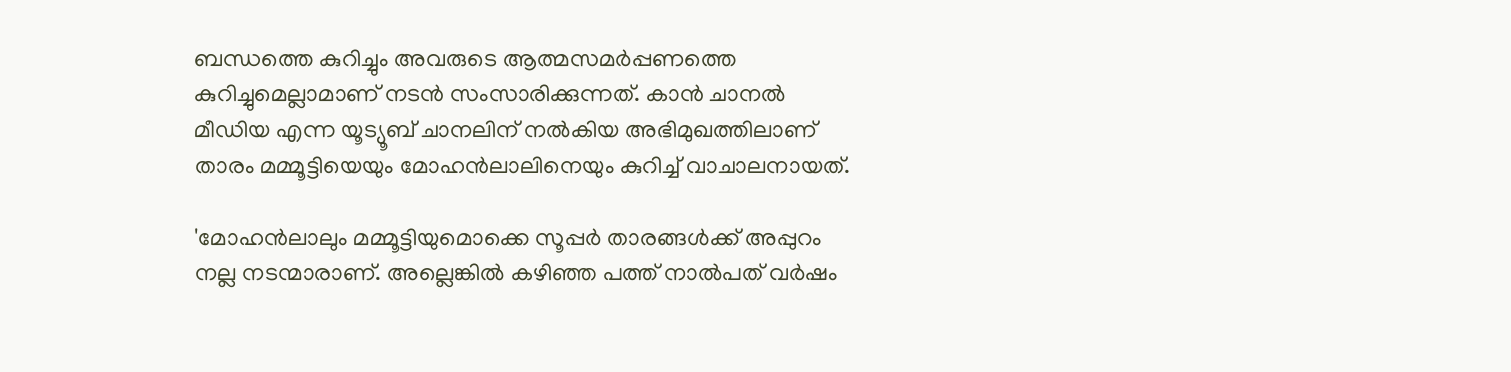ബന്ധത്തെ കുറിച്ചും അവരുടെ ആത്മസമർപ്പണത്തെ കുറിച്ചുമെല്ലാമാണ് നടൻ സംസാരിക്കുന്നത്. കാൻ ചാനൽ മീഡിയ എന്ന യൂട്യൂബ് ചാനലിന് നൽകിയ അഭിമുഖത്തിലാണ് താരം മമ്മൂട്ടിയെയും മോഹൻലാലിനെയും കുറിച്ച് വാചാലനായത്.

'മോഹൻലാലും മമ്മൂട്ടിയുമൊക്കെ സൂപ്പർ താരങ്ങൾക്ക് അപ്പുറം നല്ല നടന്മാരാണ്. അല്ലെങ്കിൽ കഴിഞ്ഞ പത്ത് നാൽപത് വർഷം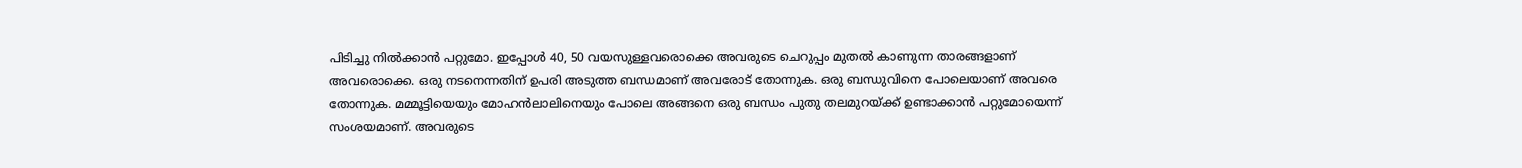പിടിച്ചു നിൽക്കാൻ പറ്റുമോ. ഇപ്പോൾ 40, 50 വയസുള്ളവരൊക്കെ അവരുടെ ചെറുപ്പം മുതൽ കാണുന്ന താരങ്ങളാണ് അവരൊക്കെ. ഒരു നടനെന്നതിന് ഉപരി അടുത്ത ബന്ധമാണ് അവരോട് തോന്നുക. ഒരു ബന്ധുവിനെ പോലെയാണ് അവരെ തോന്നുക. മമ്മൂട്ടിയെയും മോഹൻലാലിനെയും പോലെ അങ്ങനെ ഒരു ബന്ധം പുതു തലമുറയ്ക്ക് ഉണ്ടാക്കാൻ പറ്റുമോയെന്ന് സംശയമാണ്. അവരുടെ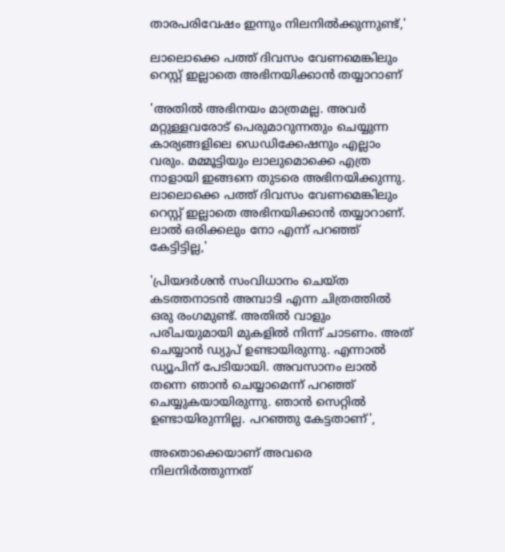താരപരിവേഷം ഇന്നും നിലനിൽക്കുന്നുണ്ട്,'

ലാലൊക്കെ പത്ത് ദിവസം വേണമെങ്കിലും റെസ്റ്റ് ഇല്ലാതെ അഭിനയിക്കാൻ തയ്യാറാണ്

'അതിൽ അഭിനയം മാത്രമല്ല. അവർ മറ്റുള്ളവരോട് പെരുമാറുന്നതും ചെയ്യുന്ന കാര്യങ്ങളിലെ ഡെഡിക്കേഷനും എല്ലാം വരും. മമ്മൂട്ടിയും ലാലുമൊക്കെ എത്ര നാളായി ഇങ്ങനെ തുടരെ അഭിനയിക്കുന്നു. ലാലൊക്കെ പത്ത് ദിവസം വേണമെങ്കിലും റെസ്റ്റ് ഇല്ലാതെ അഭിനയിക്കാൻ തയ്യാറാണ്. ലാൽ ഒരിക്കലും നോ എന്ന് പറഞ്ഞ് കേട്ടിട്ടില്ല,'

'പ്രിയദർശൻ സംവിധാനം ചെയ്ത കടത്തനാടൻ അമ്പാടി എന്ന ചിത്രത്തിൽ ഒരു രംഗമുണ്ട്. അതിൽ വാളും പരിചയുമായി മുകളിൽ നിന്ന് ചാടണം. അത് ചെയ്യാൻ ഡ്യുപ് ഉണ്ടായിരുന്നു. എന്നാൽ ഡ്യൂപിന് പേടിയായി. അവസാനം ലാൽ തന്നെ ഞാൻ ചെയ്യാമെന്ന് പറഞ്ഞ് ചെയ്യുകയായിരുന്നു. ഞാൻ സെറ്റിൽ ഉണ്ടായിരുന്നില്ല. പറഞ്ഞു കേട്ടതാണ്',

അതൊക്കെയാണ് അവരെ നിലനിർത്തുന്നത്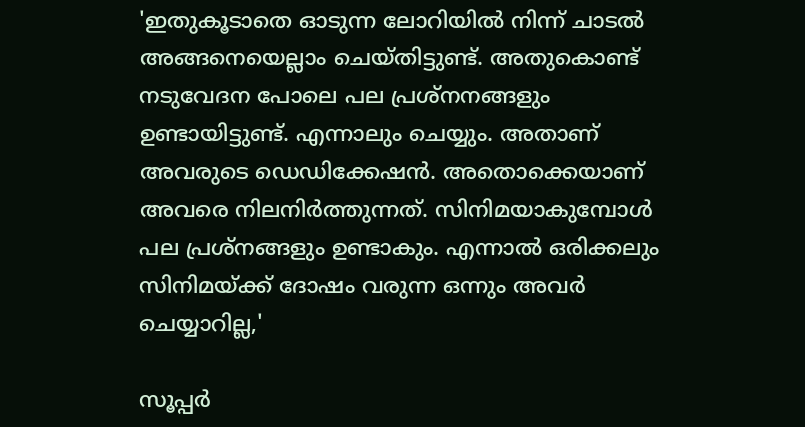'ഇതുകൂടാതെ ഓടുന്ന ലോറിയിൽ നിന്ന് ചാടൽ അങ്ങനെയെല്ലാം ചെയ്തിട്ടുണ്ട്. അതുകൊണ്ട് നടുവേദന പോലെ പല പ്രശ്നനങ്ങളും ഉണ്ടായിട്ടുണ്ട്. എന്നാലും ചെയ്യും. അതാണ് അവരുടെ ഡെഡിക്കേഷൻ. അതൊക്കെയാണ് അവരെ നിലനിർത്തുന്നത്. സിനിമയാകുമ്പോൾ പല പ്രശ്‌നങ്ങളും ഉണ്ടാകും. എന്നാൽ ഒരിക്കലും സിനിമയ്ക്ക് ദോഷം വരുന്ന ഒന്നും അവർ ചെയ്യാറില്ല,'

സൂപ്പർ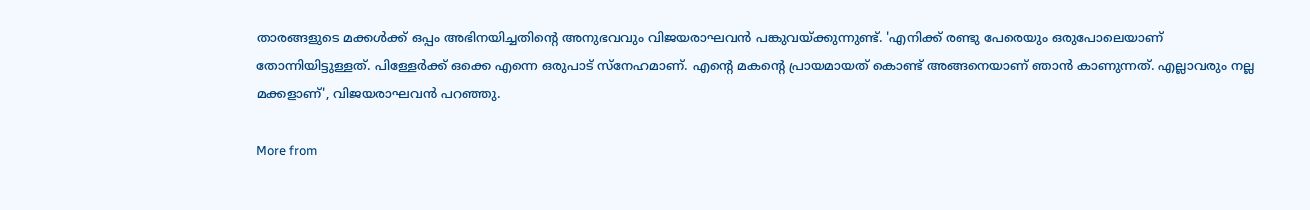താരങ്ങളുടെ മക്കൾക്ക് ഒപ്പം അഭിനയിച്ചതിന്റെ അനുഭവവും വിജയരാഘവൻ പങ്കുവയ്ക്കുന്നുണ്ട്. 'എനിക്ക് രണ്ടു പേരെയും ഒരുപോലെയാണ് തോന്നിയിട്ടുള്ളത്. പിള്ളേർക്ക് ഒക്കെ എന്നെ ഒരുപാട് സ്നേഹമാണ്. എന്റെ മകന്റെ പ്രായമായത് കൊണ്ട് അങ്ങനെയാണ് ഞാൻ കാണുന്നത്. എല്ലാവരും നല്ല മക്കളാണ്', വിജയരാഘവൻ പറഞ്ഞു.

More from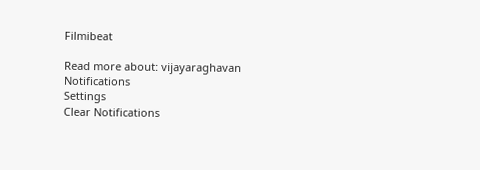Filmibeat

Read more about: vijayaraghavan
Notifications
Settings
Clear Notifications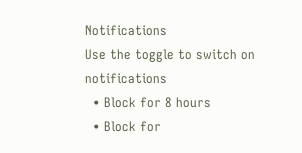Notifications
Use the toggle to switch on notifications
  • Block for 8 hours
  • Block for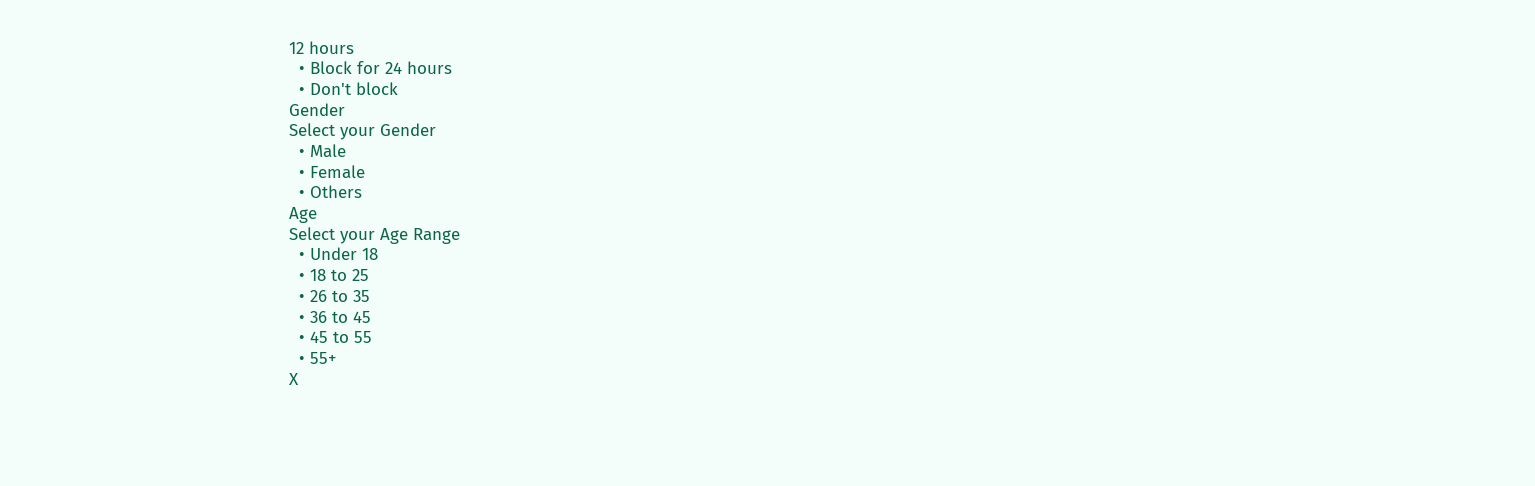12 hours
  • Block for 24 hours
  • Don't block
Gender
Select your Gender
  • Male
  • Female
  • Others
Age
Select your Age Range
  • Under 18
  • 18 to 25
  • 26 to 35
  • 36 to 45
  • 45 to 55
  • 55+
X